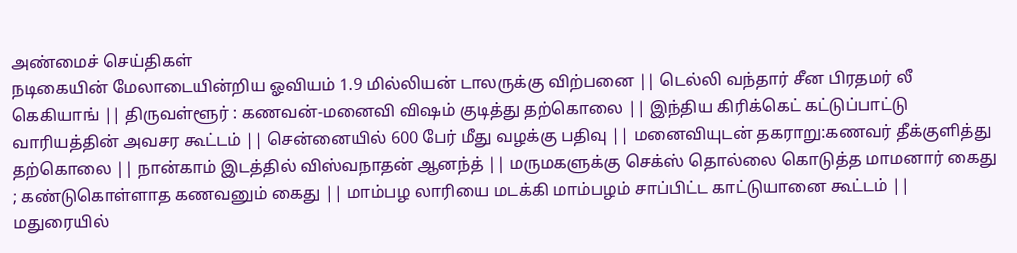அண்மைச் செய்திகள்
நடிகையின் மேலாடையின்றிய ஓவியம் 1.9 மில்லியன் டாலருக்கு விற்பனை || டெல்லி வந்தார் சீன பிரதமர் லீ கெகியாங் || திருவள்ளூர் : கணவன்-மனைவி விஷம் குடித்து தற்கொலை || இந்திய கிரிக்கெட் கட்டுப்பாட்டு வாரியத்தின் அவசர கூட்டம் || சென்னையில் 600 பேர் மீது வழக்கு பதிவு || மனைவியுடன் தகராறு:கணவர் தீக்குளித்து தற்கொலை || நான்காம் இடத்தில் விஸ்வநாதன் ஆனந்த் || மருமகளுக்கு செக்ஸ் தொல்லை கொடுத்த மாமனார் கைது ; கண்டுகொள்ளாத கணவனும் கைது || மாம்பழ லாரியை மடக்கி மாம்பழம் சாப்பிட்ட காட்டுயானை கூட்டம் || மதுரையில்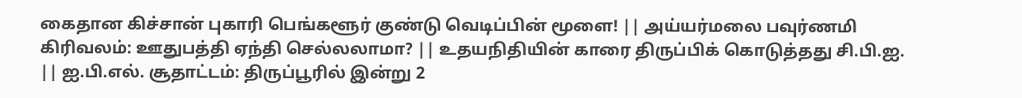கைதான கிச்சான் புகாரி பெங்களூர் குண்டு வெடிப்பின் மூளை! || அய்யர்மலை பவுர்ணமி கிரிவலம்: ஊதுபத்தி ஏந்தி செல்லலாமா? || உதயநிதியின் காரை திருப்பிக் கொடுத்தது சி.பி.ஐ. || ஐ.பி.எல். சூதாட்டம்: திருப்பூரில் இன்று 2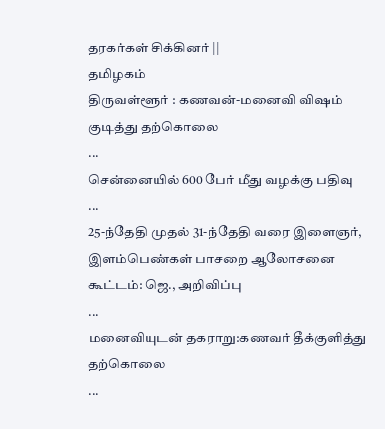தரகர்கள் சிக்கினர் ||
தமிழகம்
திருவள்ளூர் : கணவன்-மனைவி விஷம் குடித்து தற்கொலை
...
சென்னையில் 600 பேர் மீது வழக்கு பதிவு
...
25-ந்தேதி முதல் 31-ந்தேதி வரை இளைஞர், இளம்பெண்கள் பாசறை ஆலோசனை கூட்டம்: ஜெ., அறிவிப்பு
...
மனைவியுடன் தகராறு:கணவர் தீக்குளித்து தற்கொலை
...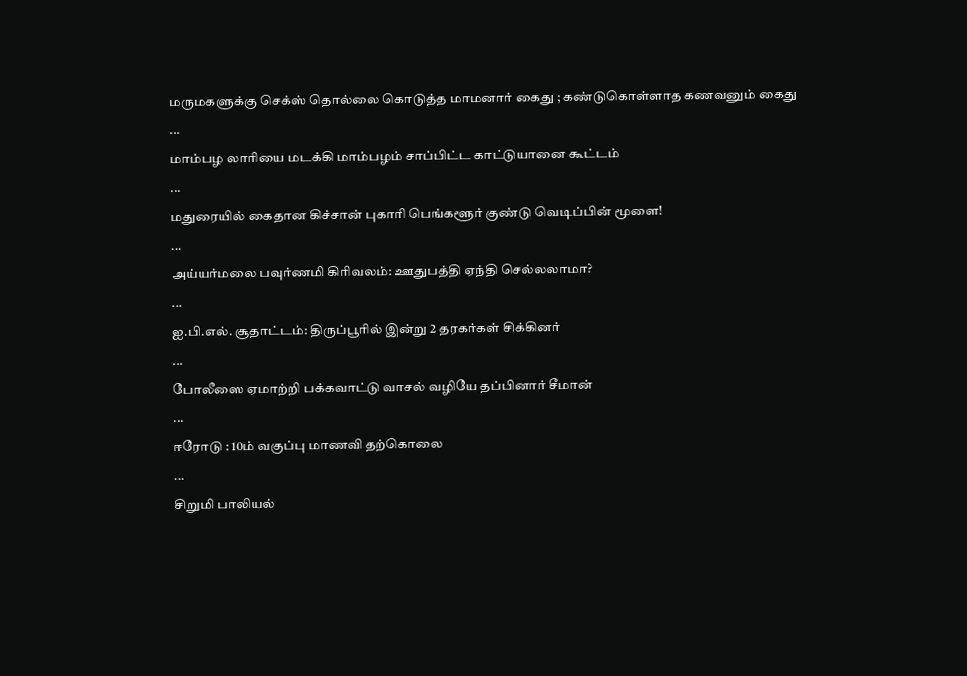மருமகளுக்கு செக்ஸ் தொல்லை கொடுத்த மாமனார் கைது ; கண்டுகொள்ளாத கணவனும் கைது
...
மாம்பழ லாரியை மடக்கி மாம்பழம் சாப்பிட்ட காட்டுயானை கூட்டம்
...
மதுரையில் கைதான கிச்சான் புகாரி பெங்களூர் குண்டு வெடிப்பின் மூளை!
...
அய்யர்மலை பவுர்ணமி கிரிவலம்: ஊதுபத்தி ஏந்தி செல்லலாமா?
...
ஐ.பி.எல். சூதாட்டம்: திருப்பூரில் இன்று 2 தரகர்கள் சிக்கினர்
...
போலீஸை ஏமாற்றி பக்கவாட்டு வாசல் வழியே தப்பினார் சீமான்
...
ஈரோடு : 10ம் வகுப்பு மாணவி தற்கொலை
...
சிறுமி பாலியல்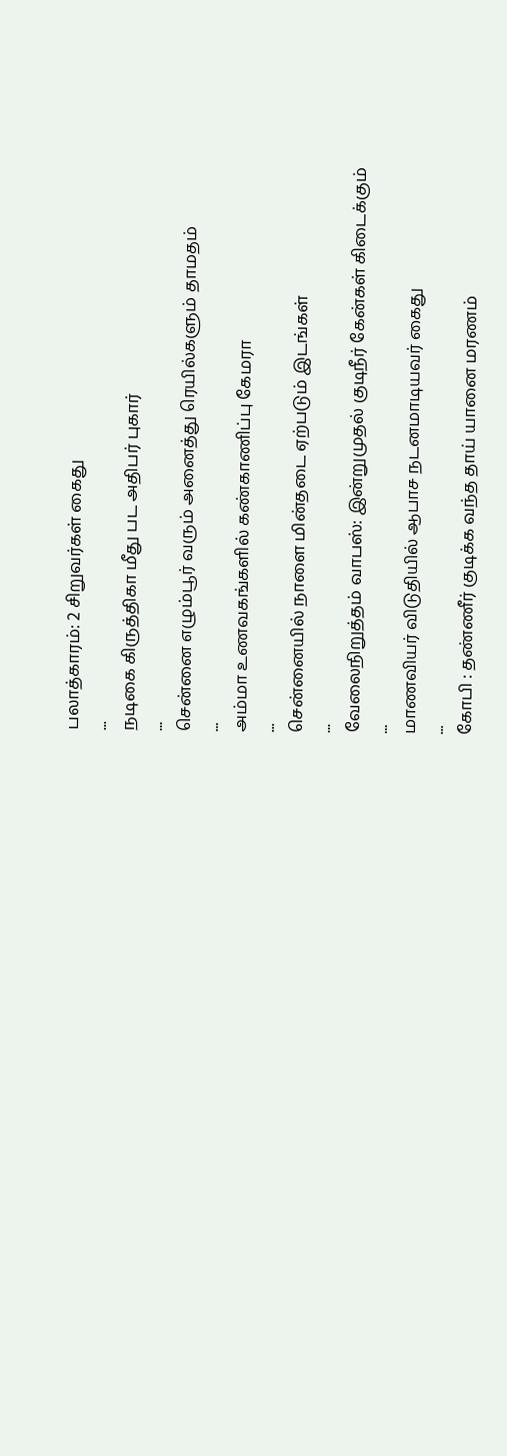பலாத்காரம்: 2 சிறுவர்கள் கைது
...
நடிகை கிருத்திகா மீது பட அதிபர் புகார்
...
சென்னை எழும்பூர் வரும் அனைத்து ரெயில்களும் தாமதம்
...
அம்மா உணவகங்களில் கண்காணிப்பு கேமரா
...
சென்னையில் நாளை மின்தடை ஏற்படும் இடங்கள்
...
வேலைநிறுத்தம் வாபஸ்: இன்றுமுதல் குடிநீர் கேன்கள் கிடைக்கும்
...
மாணவியர் விடுதியில் ஆபாச நடனமாடியவர் கைது
...
கோபி : தண்ணீர் குடிக்க வந்த தாய் யானை மரணம்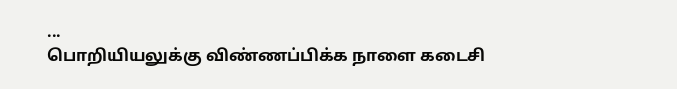...
பொறியியலுக்கு விண்ணப்பிக்க நாளை கடைசி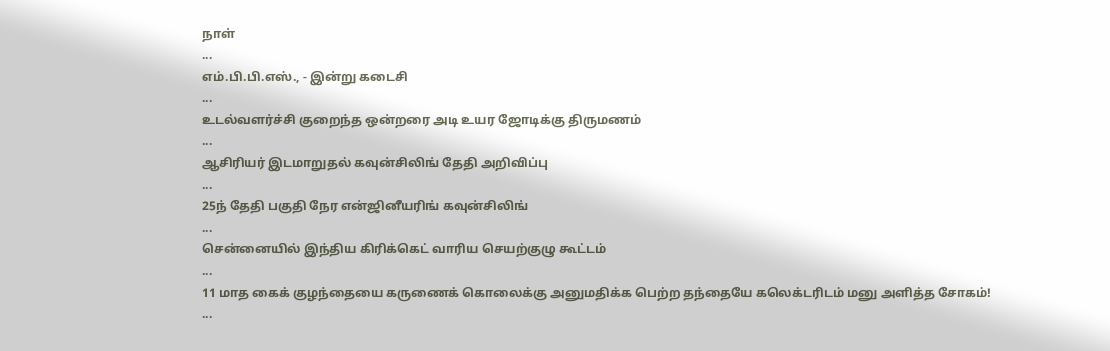நாள்
...
எம்.பி.பி.எஸ்., - இன்று கடைசி
...
உடல்வளர்ச்சி குறைந்த ஒன்றரை அடி உயர ஜோடிக்கு திருமணம்
...
ஆசிரியர் இடமாறுதல் கவுன்சிலிங் தேதி அறிவிப்பு
...
25ந் தேதி பகுதி நேர என்ஜினீயரிங் கவுன்சிலிங்
...
சென்னையில் இந்திய கிரிக்கெட் வாரிய செயற்குழு கூட்டம்
...
11 மாத கைக் குழந்தையை கருணைக் கொலைக்கு அனுமதிக்க பெற்ற தந்தையே கலெக்டரிடம் மனு அளித்த சோகம்!
...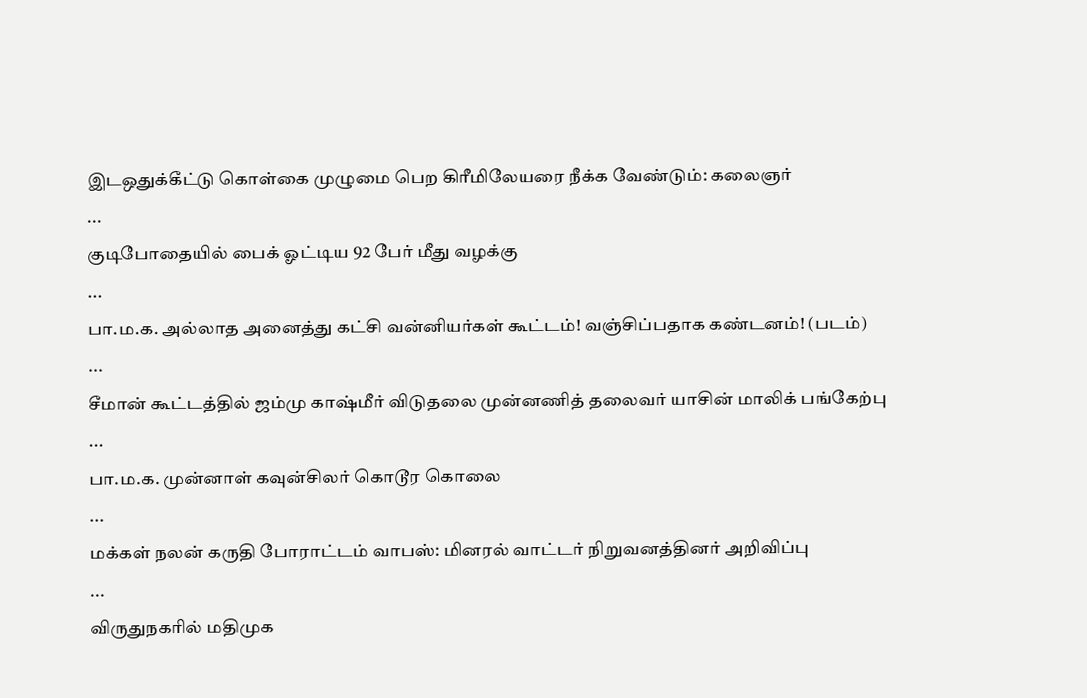இடஒதுக்கீட்டு கொள்கை முழுமை பெற கிரீமிலேயரை நீக்க வேண்டும்: கலைஞர்
...
குடிபோதையில் பைக் ஓட்டிய 92 பேர் மீது வழக்கு
...
பா.ம.க. அல்லாத அனைத்து கட்சி வன்னியர்கள் கூட்டம்! வஞ்சிப்பதாக கண்டனம்! (படம்)
...
சீமான் கூட்டத்தில் ஜம்மு காஷ்மீர் விடுதலை முன்னணித் தலைவர் யாசின் மாலிக் பங்கேற்பு
...
பா.ம.க. முன்னாள் கவுன்சிலர் கொடூர கொலை
...
மக்கள் நலன் கருதி போராட்டம் வாபஸ்: மினரல் வாட்டர் நிறுவனத்தினர் அறிவிப்பு
...
விருதுநகரில் மதிமுக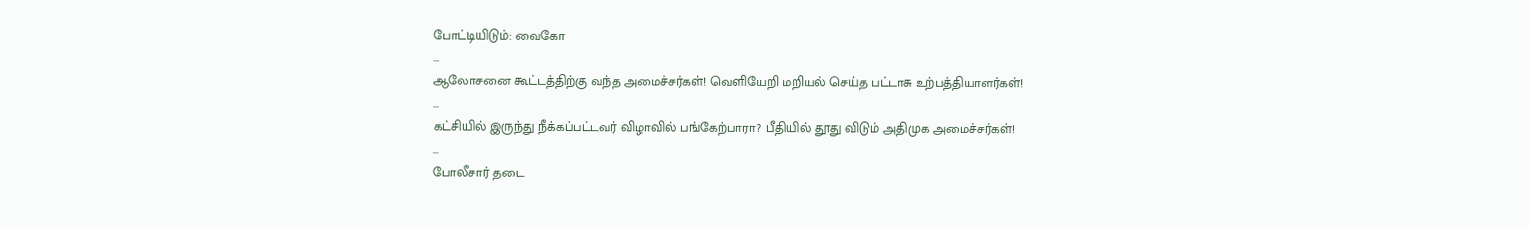போட்டியிடும்: வைகோ
...
ஆலோசனை கூட்டத்திற்கு வந்த அமைச்சர்கள்! வெளியேறி மறியல் செய்த பட்டாசு உற்பத்தியாளர்கள்!
...
கட்சியில் இருந்து நீக்கப்பட்டவர் விழாவில் பங்கேற்பாரா? பீதியில் தூது விடும் அதிமுக அமைச்சர்கள்!
...
போலீசார் தடை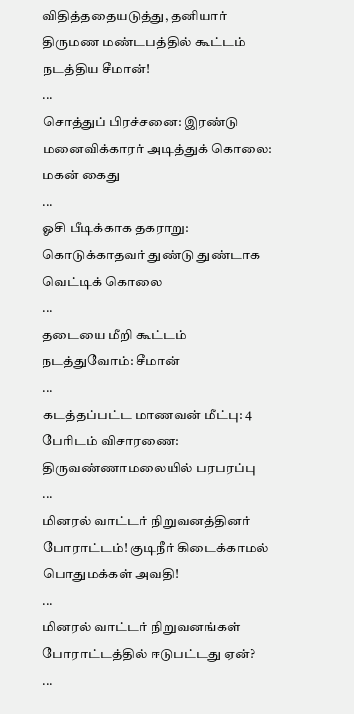விதித்ததையடுத்து, தனியார் திருமண மண்டபத்தில் கூட்டம் நடத்திய சீமான்!
...
சொத்துப் பிரச்சனை: இரண்டு மனைவிக்காரர் அடித்துக் கொலை: மகன் கைது
...
ஓசி பீடிக்காக தகராறு: கொடுக்காதவர் துண்டு துண்டாக வெட்டிக் கொலை
...
தடையை மீறி கூட்டம் நடத்துவோம்: சீமான்
...
கடத்தப்பட்ட மாணவன் மீட்பு: 4 பேரிடம் விசாரணை: திருவண்ணாமலையில் பரபரப்பு
...
மினரல் வாட்டர் நிறுவனத்தினர் போராட்டம்! குடிநீர் கிடைக்காமல் பொதுமக்கள் அவதி!
...
மினரல் வாட்டர் நிறுவனங்கள் போராட்டத்தில் ஈடுபட்டது ஏன்?
...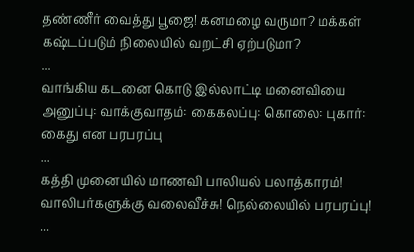தண்ணீர் வைத்து பூஜை! கனமழை வருமா? மக்கள் கஷ்டப்படும் நிலையில் வறட்சி ஏற்படுமா?
...
வாங்கிய கடனை கொடு இல்லாட்டி மனைவியை அனுப்பு: வாக்குவாதம்: கைகலப்பு: கொலை: புகார்: கைது என பரபரப்பு
...
கத்தி முனையில் மாணவி பாலியல் பலாத்காரம்! வாலிபர்களுக்கு வலைவீச்சு! நெல்லையில் பரபரப்பு!
...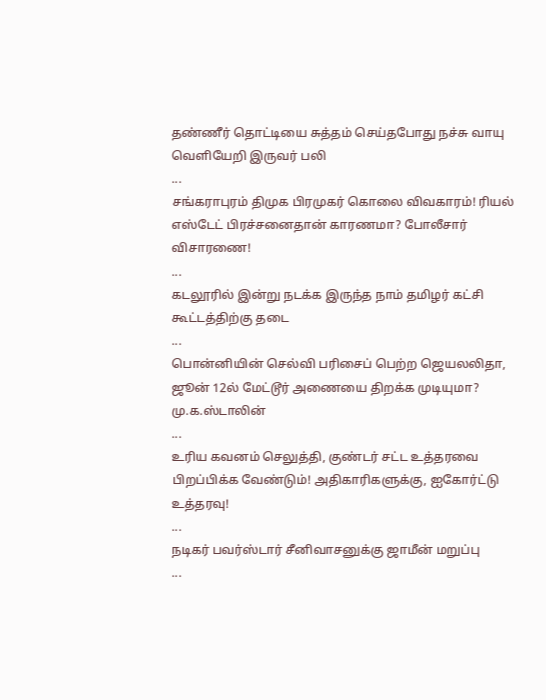தண்ணீர் தொட்டியை சுத்தம் செய்தபோது நச்சு வாயு வெளியேறி இருவர் பலி
...
சங்கராபுரம் திமுக பிரமுகர் கொலை விவகாரம்! ரியல் எஸ்டேட் பிரச்சனைதான் காரணமா? போலீசார் விசாரணை!
...
கடலூரில் இன்று நடக்க இருந்த நாம் தமிழர் கட்சி கூட்டத்திற்கு தடை
...
பொன்னியின் செல்வி பரிசைப் பெற்ற ஜெயலலிதா, ஜூன் 12ல் மேட்டூர் அணையை திறக்க முடியுமா? மு.க.ஸ்டாலின்
...
உரிய கவனம் செலுத்தி, குண்டர் சட்ட உத்தரவை பிறப்பிக்க வேண்டும்! அதிகாரிகளுக்கு, ஐகோர்ட்டு உத்தரவு!
...
நடிகர் பவர்ஸ்டார் சீனிவாசனுக்கு ஜாமீன் மறுப்பு
...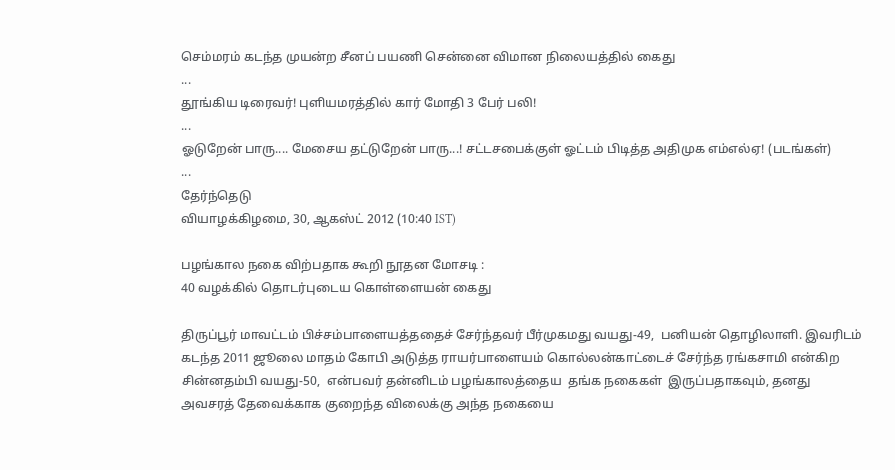செம்மரம் கடந்த முயன்ற சீனப் பயணி சென்னை விமான நிலையத்தில் கைது
...
தூங்கிய டிரைவர்! புளியமரத்தில் கார் மோதி 3 பேர் பலி!
...
ஓடுறேன் பாரு.... மேசைய தட்டுறேன் பாரு...! சட்டசபைக்குள் ஓட்டம் பிடித்த அதிமுக எம்எல்ஏ! (படங்கள்)
...
தேர்ந்தெடு
வியாழக்கிழமை, 30, ஆகஸ்ட் 2012 (10:40 IST)

பழங்கால நகை விற்பதாக கூறி நூதன மோசடி :
40 வழக்கில் தொடர்புடைய கொள்ளையன் கைது

திருப்பூர் மாவட்டம் பிச்சம்பாளையத்ததைச் சேர்ந்தவர் பீர்முகமது வயது-49,  பனியன் தொழிலாளி. இவரிடம் கடந்த 2011 ஜூலை மாதம் கோபி அடுத்த ராயர்பாளையம் கொல்லன்காட்டைச் சேர்ந்த ரங்கசாமி என்கிற சின்னதம்பி வயது-50,  என்பவர் தன்னிடம் பழங்காலத்தைய  தங்க நகைகள்  இருப்பதாகவும், தனது அவசரத் தேவைக்காக குறைந்த விலைக்கு அந்த நகையை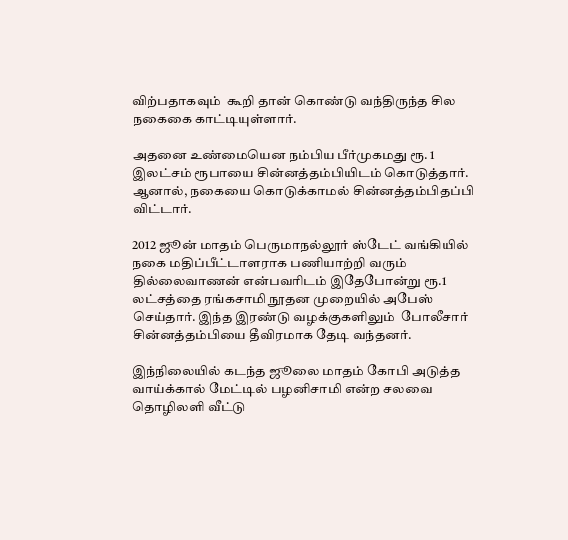விற்பதாகவும்  கூறி தான் கொண்டு வந்திருந்த சில நகைகை காட்டியுள்ளார்.

அதனை உண்மையென நம்பிய பீர்முகமது ரூ. 1 இலட்சம் ரூபாயை சின்னத்தம்பியிடம் கொடுத்தார். ஆனால், நகையை கொடுக்காமல் சின்னத்தம்பிதப்பி விட்டார்.

2012 ஜூன் மாதம் பெருமாநல்லூர் ஸ்டேட் வங்கியில் நகை மதிப்பீட்டாளராக பணியாற்றி வரும் தில்லைவாணன் என்பவரிடம் இதேபோன்று ரூ.1 லட்சத்தை ரங்கசாமி நூதன முறையில் அபேஸ் செய்தார். இந்த இரண்டு வழக்குகளிலும்  போலீசார் சின்னத்தம்பியை தீவிரமாக தேடி வந்தனர்.

இந்நிலையில் கடந்த ஜூலை மாதம் கோபி அடுத்த வாய்க்கால் மேட்டில் பழனிசாமி என்ற சலவை தொழிலளி வீட்டு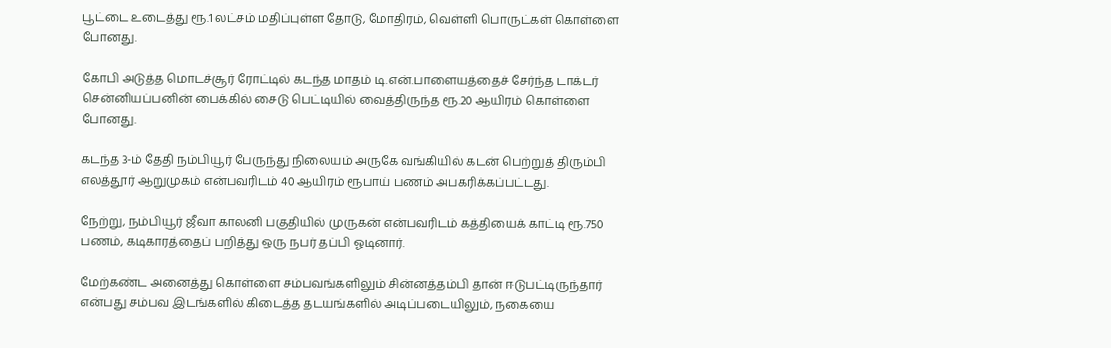பூட்டை உடைத்து ரூ.1 லட்சம் மதிப்புள்ள தோடு, மோதிரம், வெள்ளி பொருட்கள் கொள்ளை போனது.

கோபி அடுத்த மொடச்சூர் ரோட்டில் கடந்த மாதம் டி.என்.பாளையத்தைச் சேர்ந்த டாக்டர் சென்னியப்பனின் பைக்கில் சைடு பெட்டியில் வைத்திருந்த ரூ.20 ஆயிரம் கொள்ளை போனது.

கடந்த 3-ம் தேதி நம்பியூர் பேருந்து நிலையம் அருகே வங்கியில் கடன் பெற்றுத் திரும்பி எலத்தூர் ஆறுமுகம் என்பவரிடம் 40 ஆயிரம் ரூபாய் பணம் அபகரிக்கப்பட்டது.

நேற்று, நம்பியூர் ஜீவா காலனி பகுதியில் முருகன் என்பவரிடம் கத்தியைக் காட்டி ரூ.750 பணம், கடிகாரத்தைப் பறித்து ஒரு நபர் தப்பி ஓடினார்.

மேற்கண்ட அனைத்து கொள்ளை சம்பவங்களிலும் சின்னத்தம்பி தான் ஈடுபட்டிருந்தார் என்பது சம்பவ இடங்களில் கிடைத்த தடயங்களில் அடிப்படையிலும், நகையை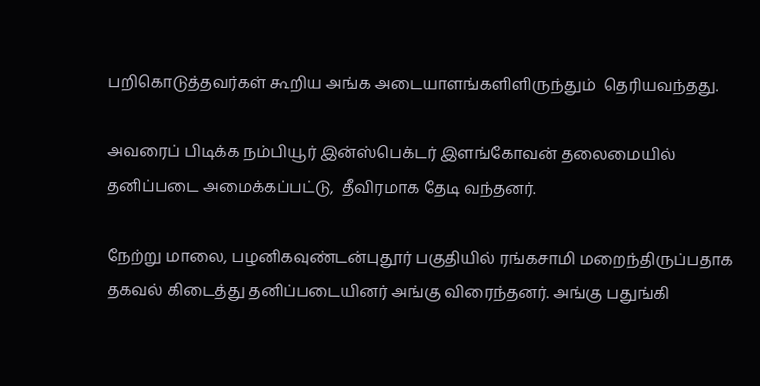பறிகொடுத்தவர்கள் கூறிய அங்க அடையாளங்களிளிருந்தும்  தெரியவந்தது.

அவரைப் பிடிக்க நம்பியூர் இன்ஸ்பெக்டர் இளங்கோவன் தலைமையில் தனிப்படை அமைக்கப்பட்டு,  தீவிரமாக தேடி வந்தனர்.

நேற்று மாலை, பழனிகவுண்டன்புதூர் பகுதியில் ரங்கசாமி மறைந்திருப்பதாக தகவல் கிடைத்து தனிப்படையினர் அங்கு விரைந்தனர். அங்கு பதுங்கி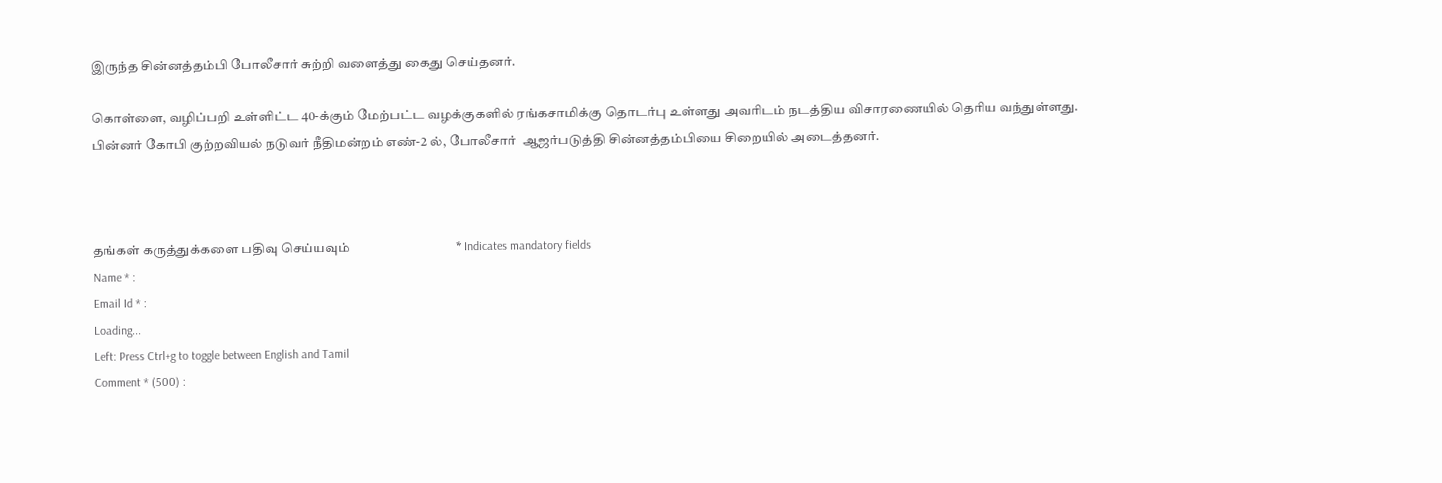இருந்த சின்னத்தம்பி போலீசார் சுற்றி வளைத்து கைது செய்தனர்.

கொள்ளை, வழிப்பறி உள்ளிட்ட 40-க்கும் மேற்பட்ட வழக்குகளில் ரங்கசாமிக்கு தொடர்பு உள்ளது அவரிடம் நடத்திய விசாரணையில் தெரிய வந்துள்ளது. பின்னர் கோபி குற்றவியல் நடுவர் நீதிமன்றம் எண்-2 ல், போலீசார்  ஆஜர்படுத்தி சின்னத்தம்பியை சிறையில் அடைத்தனர்.



தங்கள் கருத்துக்களை பதிவு செய்யவும்                                  * Indicates mandatory fields
Name * :
Email Id * :
Loading...
Left: Press Ctrl+g to toggle between English and Tamil
Comment * (500) :